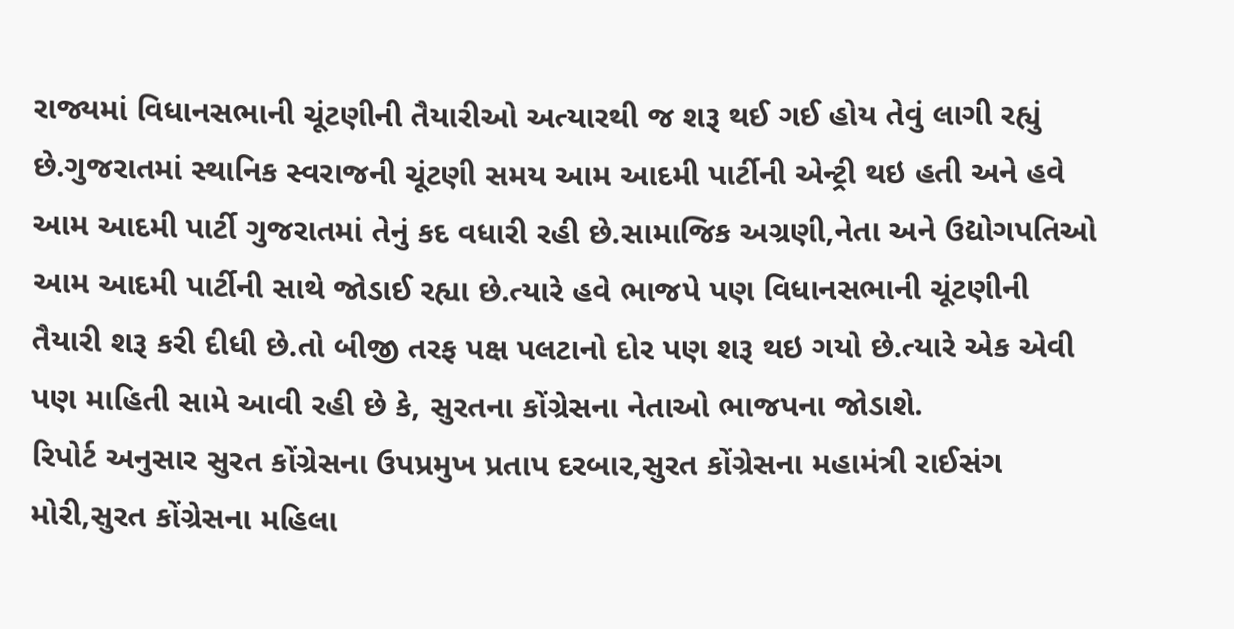રાજ્યમાં વિધાનસભાની ચૂંટણીની તૈયારીઓ અત્યારથી જ શરૂ થઈ ગઈ હોય તેવું લાગી રહ્યું છે.ગુજરાતમાં સ્થાનિક સ્વરાજની ચૂંટણી સમય આમ આદમી પાર્ટીની એન્ટ્રી થઇ હતી અને હવે આમ આદમી પાર્ટી ગુજરાતમાં તેનું કદ વધારી રહી છે.સામાજિક અગ્રણી,નેતા અને ઉદ્યોગપતિઓ આમ આદમી પાર્ટીની સાથે જોડાઈ રહ્યા છે.ત્યારે હવે ભાજપે પણ વિધાનસભાની ચૂંટણીની તૈયારી શરૂ કરી દીધી છે.તો બીજી તરફ પક્ષ પલટાનો દોર પણ શરૂ થઇ ગયો છે.ત્યારે એક એવી પણ માહિતી સામે આવી રહી છે કે, સુરતના કોંગ્રેસના નેતાઓ ભાજપના જોડાશે.
રિપોર્ટ અનુસાર સુરત કોંગ્રેસના ઉપપ્રમુખ પ્રતાપ દરબાર,સુરત કોંગ્રેસના મહામંત્રી રાઈસંગ મોરી,સુરત કોંગ્રેસના મહિલા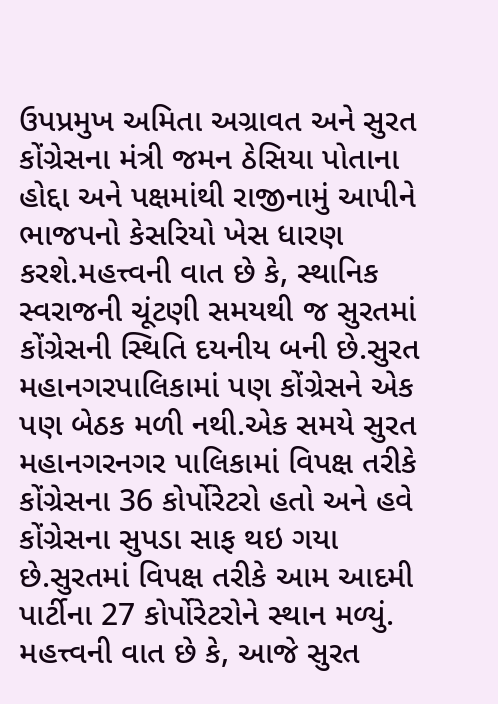ઉપપ્રમુખ અમિતા અગ્રાવત અને સુરત કોંગ્રેસના મંત્રી જમન ઠેસિયા પોતાના હોદ્દા અને પક્ષમાંથી રાજીનામું આપીને ભાજપનો કેસરિયો ખેસ ધારણ કરશે.મહત્ત્વની વાત છે કે, સ્થાનિક સ્વરાજની ચૂંટણી સમયથી જ સુરતમાં કોંગ્રેસની સ્થિતિ દયનીય બની છે.સુરત મહાનગરપાલિકામાં પણ કોંગ્રેસને એક પણ બેઠક મળી નથી.એક સમયે સુરત મહાનગરનગર પાલિકામાં વિપક્ષ તરીકે કોંગ્રેસના 36 કોર્પોરેટરો હતો અને હવે કોંગ્રેસના સુપડા સાફ થઇ ગયા છે.સુરતમાં વિપક્ષ તરીકે આમ આદમી પાર્ટીના 27 કોર્પોરેટરોને સ્થાન મળ્યું.
મહત્ત્વની વાત છે કે, આજે સુરત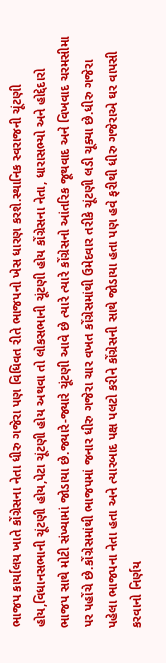ભાજપ કાર્યાલય ખાતે કોંગ્રેસના નેતા ધીરુ ગજેરા પણ વિધિવત રીતે ભાજપનો ખેસ ધારણ કરશે.સ્થાનિક સ્વરાજની ચૂંટણી હોય,વિધાનસભાની ચૂંટણી હોય,પેટા ચૂંટણી હોય અથવા તો લોકસભાની ચૂંટણી હોય કોંગ્રેસના નેતા, ધારાસભ્યો અને હોદ્દેદારો ભાજપ સાથે મોટી સંખ્યામાં જોડાયા છે.જ્યારે-જ્યારે ચૂંટણી આવે છે ત્યારે ત્યારે કોંગ્રેસનો આંતરિક જૂથવાદ અને વિખવાદ ચરમસીમા પર પહોંચે છે.કોંગ્રેસમાંથી ભાજપમાં જનાર ધીરુ ગજેરા ચાર વખત કોંગ્રેસમાંથી ઉમેદવાર તરીકે ચૂંટણી લડી ચૂક્યા છે.ધીરુ ગજેરા પહેલા ભાજપના નેતા હતા અને ત્યારબાદ પક્ષ પલટો કરીને કોંગ્રેસની સાથે જોડાયા હતા પણ હવે ફરીથી ધીરુ ગજેરાએ ઘર વાપસી કરવાનો નિર્ણય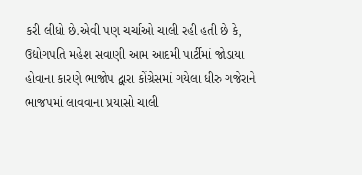કરી લીધો છે.એવી પણ ચર્ચાઓ ચાલી રહી હતી છે કે, ઉદ્યોગપતિ મહેશ સવાણી આમ આદમી પાર્ટીમાં જોડાયા હોવાના કારણે ભાજોપ દ્વારા કોંગ્રેસમાં ગયેલા ધીરુ ગજેરાને ભાજપમાં લાવવાના પ્રયાસો ચાલી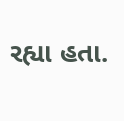રહ્યા હતા.